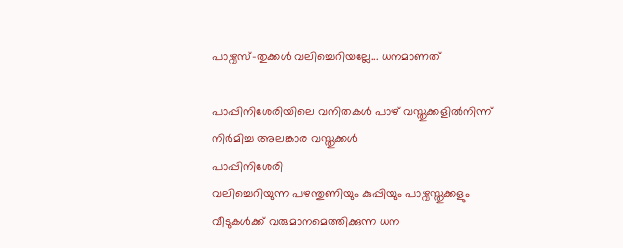പാഴ്വസ്-തുക്കൾ വലിച്ചെറിയല്ലേ... ധനമാണത്

പാപ്പിനിശേരിയിലെ വനിതകൾ പാഴ് വസ്തുക്കളിൽനിന്ന് നിർമിച്ച അലങ്കാര വസ്തുക്കൾ
പാപ്പിനിശേരി
വലിച്ചെറിയുന്ന പഴന്തുണിയും കുപ്പിയും പാഴ്വസ്തുക്കളും വീടുകൾക്ക് വരുമാനമെത്തിക്കുന്ന ധന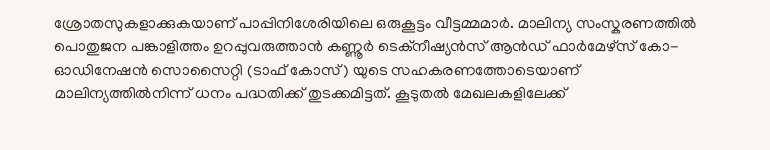ശ്രോതസുകളാക്കുകയാണ് പാപ്പിനിശേരിയിലെ ഒരുകൂട്ടം വീട്ടമ്മമാർ. മാലിന്യ സംസ്കരണത്തിൽ പൊതുജന പങ്കാളിത്തം ഉറപ്പുവരുത്താൻ കണ്ണൂർ ടെക്നീഷ്യൻസ് ആൻഡ് ഫാർമേഴ്സ് കോ- ഓഡിനേഷൻ സൊസൈറ്റി (ടാഫ് കോസ്) യുടെ സഹകരണത്തോടെയാണ് മാലിന്യത്തിൽനിന്ന് ധനം പദ്ധതിക്ക് തുടക്കമിട്ടത്. കൂടുതൽ മേഖലകളിലേക്ക്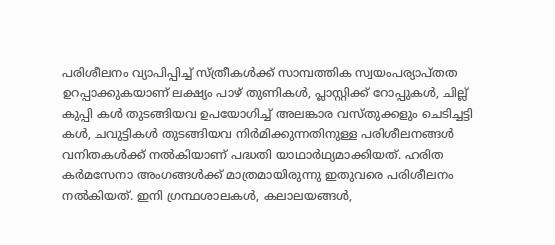പരിശീലനം വ്യാപിപ്പിച്ച് സ്ത്രീകൾക്ക് സാമ്പത്തിക സ്വയംപര്യാപ്തത ഉറപ്പാക്കുകയാണ് ലക്ഷ്യം പാഴ് തുണികൾ, പ്ലാസ്റ്റിക്ക് റോപ്പുകൾ, ചില്ല് കുപ്പി കൾ തുടങ്ങിയവ ഉപയോഗിച്ച് അലങ്കാര വസ്തുക്കളും ചെടിച്ചട്ടി കൾ, ചവുട്ടികൾ തുടങ്ങിയവ നിർമിക്കുന്നതിനുള്ള പരിശീലനങ്ങൾ വനിതകൾക്ക് നൽകിയാണ് പദ്ധതി യാഥാർഥ്യമാക്കിയത്. ഹരിത കർമസേനാ അംഗങ്ങൾക്ക് മാത്രമായിരുന്നു ഇതുവരെ പരിശീലനം നൽകിയത്. ഇനി ഗ്രന്ഥശാലകൾ, കലാലയങ്ങൾ,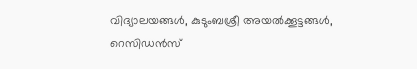വിദ്യാലയങ്ങൾ, കുടുംബശ്രീ അയൽക്കൂട്ടങ്ങൾ, റെസിഡൻസ്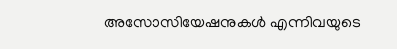അസോസിയേഷനുകൾ എന്നിവയുടെ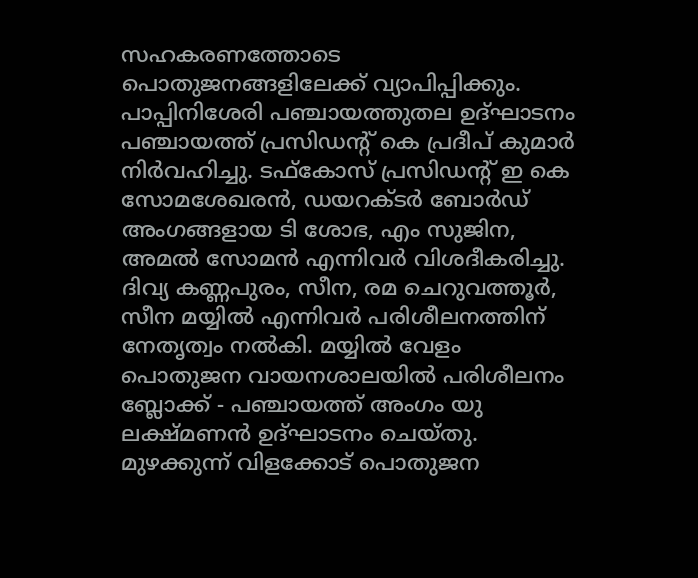സഹകരണത്തോടെ പൊതുജനങ്ങളിലേക്ക് വ്യാപിപ്പിക്കും. പാപ്പിനിശേരി പഞ്ചായത്തുതല ഉദ്ഘാടനം പഞ്ചായത്ത് പ്രസിഡന്റ് കെ പ്രദീപ് കുമാർ നിർവഹിച്ചു. ടഫ്കോസ് പ്രസിഡന്റ് ഇ കെ സോമശേഖരൻ, ഡയറക്ടർ ബോർഡ് അംഗങ്ങളായ ടി ശോഭ, എം സുജിന, അമൽ സോമൻ എന്നിവർ വിശദീകരിച്ചു. ദിവ്യ കണ്ണപുരം, സീന, രമ ചെറുവത്തൂർ, സീന മയ്യിൽ എന്നിവർ പരിശീലനത്തിന് നേതൃത്വം നൽകി. മയ്യിൽ വേളം പൊതുജന വായനശാലയിൽ പരിശീലനം ബ്ലോക്ക് - പഞ്ചായത്ത് അംഗം യു ലക്ഷ്മണൻ ഉദ്ഘാടനം ചെയ്തു. മുഴക്കുന്ന് വിളക്കോട് പൊതുജന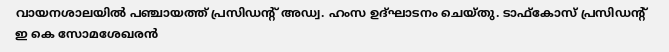വായനശാലയിൽ പഞ്ചായത്ത് പ്രസിഡന്റ് അഡ്വ. ഹംസ ഉദ്ഘാടനം ചെയ്തു. ടാഫ്കോസ് പ്രസിഡന്റ് ഇ കെ സോമശേഖരൻ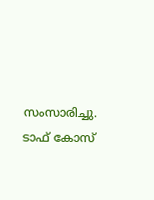സംസാരിച്ചു. ടാഫ് കോസ്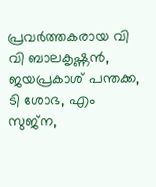പ്രവർത്തകരായ വി വി ബാലകൃഷ്ണൻ, ജയപ്രകാശ് പന്തക്ക, ടി ശോഭ, എം സുജ്ന,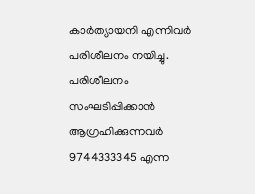കാർത്യായനി എന്നിവർ പരിശീലനം നയിച്ചു. പരിശീലനം സംഘടിപ്പിക്കാൻ ആഗ്രഹിക്കുന്നവർ 9744333345 എന്ന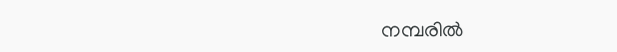നമ്പരിൽ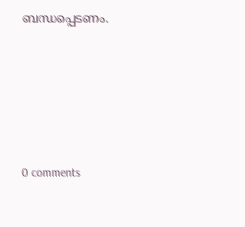ബന്ധപ്പെടണം.










0 comments